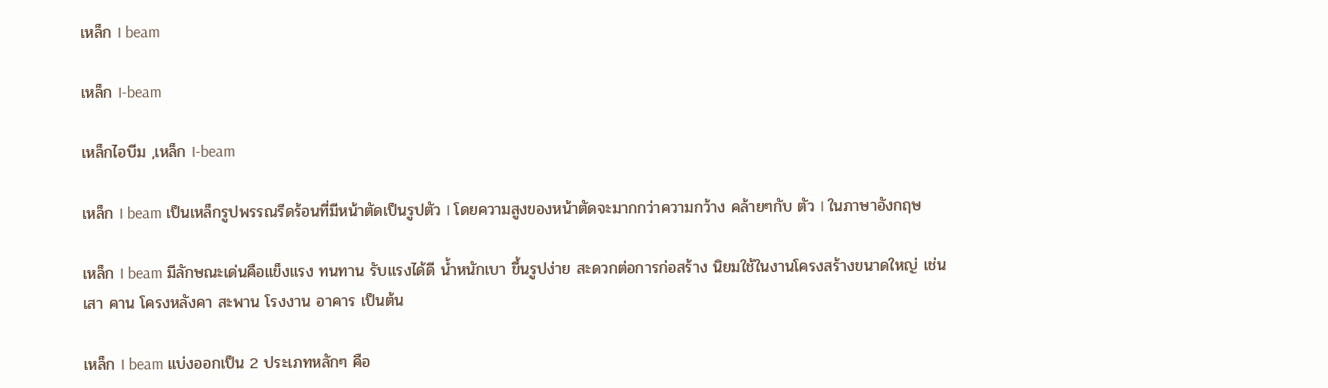เหล็ก I beam

เหล็ก I-beam

เหล็กไอบีม ,เหล็ก I-beam

เหล็ก I beam เป็นเหล็กรูปพรรณรีดร้อนที่มีหน้าตัดเป็นรูปตัว I โดยความสูงของหน้าตัดจะมากกว่าความกว้าง คล้ายๆกับ ตัว I ในภาษาอังกฤษ

เหล็ก I beam มีลักษณะเด่นคือแข็งแรง ทนทาน รับแรงได้ดี น้ำหนักเบา ขึ้นรูปง่าย สะดวกต่อการก่อสร้าง นิยมใช้ในงานโครงสร้างขนาดใหญ่ เช่น เสา คาน โครงหลังคา สะพาน โรงงาน อาคาร เป็นต้น

เหล็ก I beam แบ่งออกเป็น 2 ประเภทหลักๆ คือ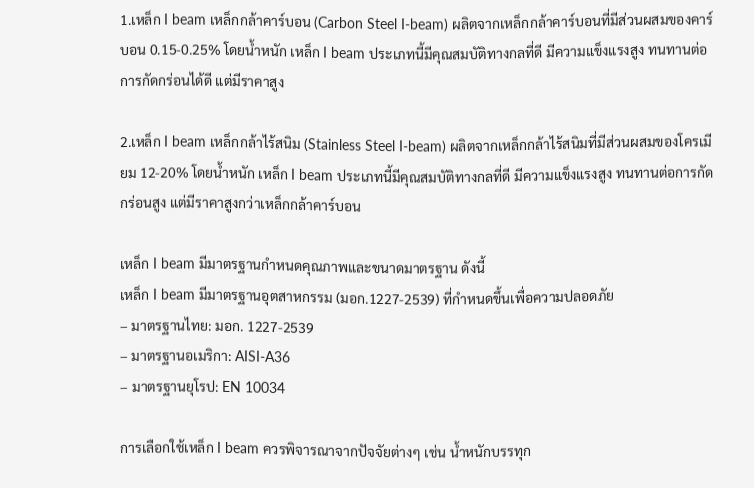1.เหล็ก I beam เหล็กกล้าคาร์บอน (Carbon Steel I-beam) ผลิตจากเหล็กกล้าคาร์บอนที่มีส่วนผสมของคาร์บอน 0.15-0.25% โดยน้ำหนัก เหล็ก I beam ประเภทนี้มีคุณสมบัติทางกลที่ดี มีความแข็งแรงสูง ทนทานต่อการกัดกร่อนได้ดี แต่มีราคาสูง

2.เหล็ก I beam เหล็กกล้าไร้สนิม (Stainless Steel I-beam) ผลิตจากเหล็กกล้าไร้สนิมที่มีส่วนผสมของโครเมียม 12-20% โดยน้ำหนัก เหล็ก I beam ประเภทนี้มีคุณสมบัติทางกลที่ดี มีความแข็งแรงสูง ทนทานต่อการกัดกร่อนสูง แต่มีราคาสูงกว่าเหล็กกล้าคาร์บอน

เหล็ก I beam มีมาตรฐานกำหนดคุณภาพและขนาดมาตรฐาน ดังนี้
เหล็ก I beam มีมาตรฐานอุตสาหกรรม (มอก.1227-2539) ที่กำหนดขึ้นเพื่อความปลอดภัย
– มาตรฐานไทย: มอก. 1227-2539
– มาตรฐานอเมริกา: AISI-A36
– มาตรฐานยุโรป: EN 10034

การเลือกใช้เหล็ก I beam ควรพิจารณาจากปัจจัยต่างๆ เช่น น้ำหนักบรรทุก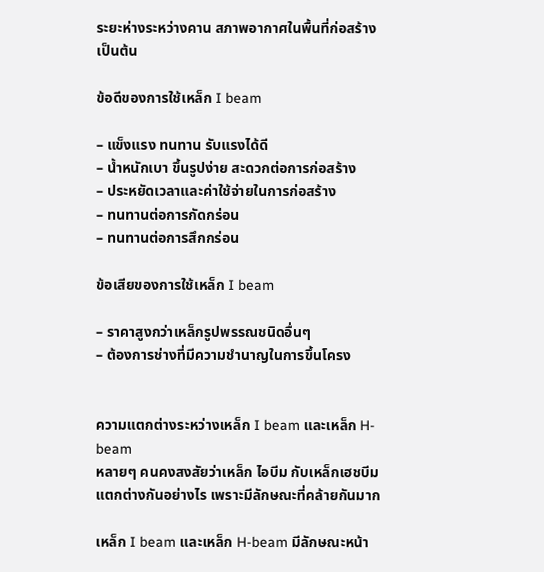ระยะห่างระหว่างคาน สภาพอากาศในพื้นที่ก่อสร้าง เป็นต้น

ข้อดีของการใช้เหล็ก I beam

– แข็งแรง ทนทาน รับแรงได้ดี
– น้ำหนักเบา ขึ้นรูปง่าย สะดวกต่อการก่อสร้าง
– ประหยัดเวลาและค่าใช้จ่ายในการก่อสร้าง
– ทนทานต่อการกัดกร่อน
– ทนทานต่อการสึกกร่อน

ข้อเสียของการใช้เหล็ก I beam

– ราคาสูงกว่าเหล็กรูปพรรณชนิดอื่นๆ
– ต้องการช่างที่มีความชำนาญในการขึ้นโครง


ความแตกต่างระหว่างเหล็ก I beam และเหล็ก H-beam
หลายๆ คนคงสงสัยว่าเหล็ก ไอบีม กับเหล็กเฮชบีม แตกต่างกันอย่างไร เพราะมีลักษณะที่คล้ายกันมาก

เหล็ก I beam และเหล็ก H-beam มีลักษณะหน้า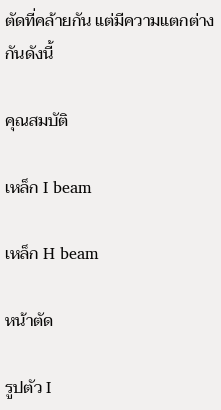ตัดที่คล้ายกัน แต่มีความแตกต่างกันดังนี้

คุณสมบัติ

เหล็ก I beam

เหล็ก H beam

หน้าตัด

รูปตัว I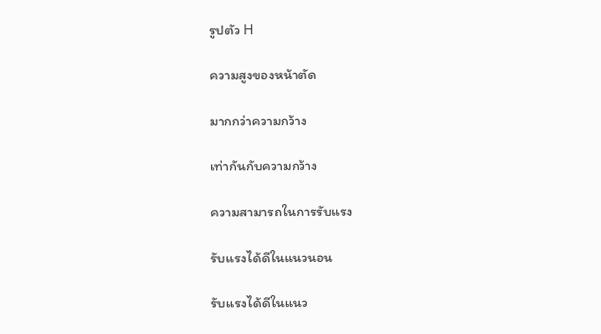รูปตัว H

ความสูงของหน้าตัด

มากกว่าความกว้าง

เท่ากันกับความกว้าง

ความสามารถในการรับแรง

รับแรงได้ดีในแนวนอน

รับแรงได้ดีในแนว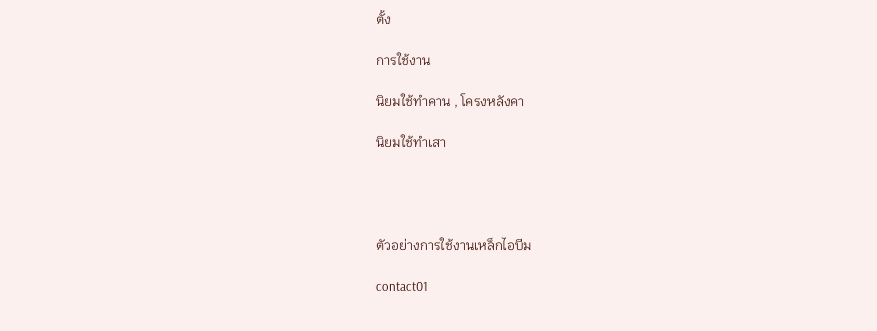ตั้ง

การใช้งาน

นิยมใช้ทำคาน , โครงหลังคา

นิยมใช้ทำเสา




ตัวอย่างการใช้งานเหล็กไอบีม

contact01